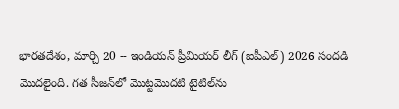భారతదేశం, మార్చి 20 -- ఇండియన్ ప్రీమియర్ లీగ్ (ఐపీఎల్) 2026 సందడి మొదలైంది. గత సీజన్‌లో మొట్టమొదటి టైటిల్‌ను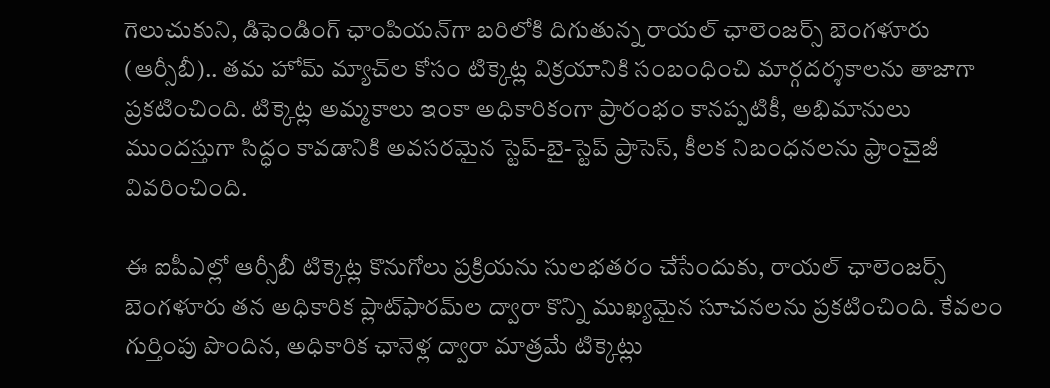గెలుచుకుని, డిఫెండింగ్ ఛాంపియన్‌గా బరిలోకి దిగుతున్న రాయల్ ఛాలెంజర్స్ బెంగళూరు (ఆర్సీబీ).. తమ హోమ్ మ్యాచ్‌ల కోసం టిక్కెట్ల విక్రయానికి సంబంధించి మార్గదర్శకాలను తాజాగా ప్రకటించింది. టిక్కెట్ల అమ్మకాలు ఇంకా అధికారికంగా ప్రారంభం కానప్పటికీ, అభిమానులు ముందస్తుగా సిద్ధం కావడానికి అవసరమైన స్టెప్-బై-స్టెప్ ప్రాసెస్, కీలక నిబంధనలను ఫ్రాంచైజీ వివరించింది.

ఈ ఐపీఎల్లో ఆర్సీబీ టిక్కెట్ల కొనుగోలు ప్రక్రియను సులభతరం చేసేందుకు, రాయల్ ఛాలెంజర్స్ బెంగళూరు తన అధికారిక ప్లాట్‌ఫారమ్‌ల ద్వారా కొన్ని ముఖ్యమైన సూచనలను ప్రకటించింది. కేవలం గుర్తింపు పొందిన, అధికారిక ఛానెళ్ల ద్వారా మాత్రమే టిక్కెట్లు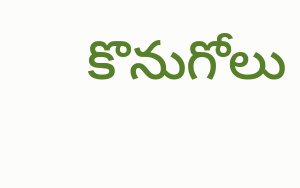కొనుగోలు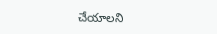చేయాలని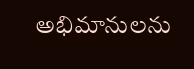అభిమానులను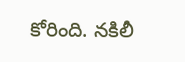కోరింది. నకిలీ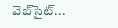వెబ్‌సైట్...